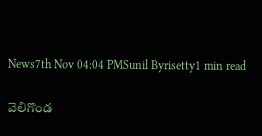News7th Nov 04:04 PMSunil Byrisetty1 min read

వెలిగొండ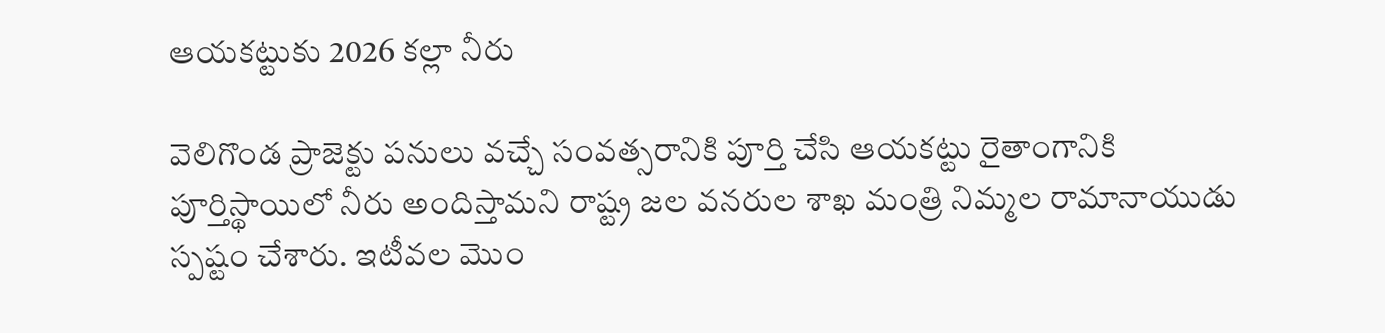ఆయకట్టుకు 2026 కల్లా నీరు

వెలిగొండ ప్రాజెక్టు పనులు వచ్చే సంవత్సరానికి పూర్తి చేసి ఆయకట్టు రైతాంగానికి పూర్తిస్థాయిలో నీరు అందిస్తామని రాష్ట్ర జల వనరుల శాఖ మంత్రి నిమ్మల రామానాయుడు స్పష్టం చేశారు. ఇటీవల మొం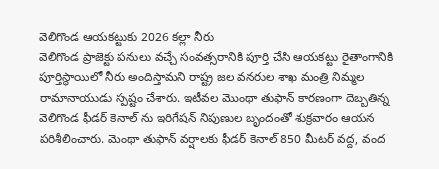వెలిగొండ ఆయకట్టుకు 2026 కల్లా నీరు
వెలిగొండ ప్రాజెక్టు పనులు వచ్చే సంవత్సరానికి పూర్తి చేసి ఆయకట్టు రైతాంగానికి పూర్తిస్థాయిలో నీరు అందిస్తామని రాష్ట్ర జల వనరుల శాఖ మంత్రి నిమ్మల రామానాయుడు స్పష్టం చేశారు. ఇటీవల మొంథా తుఫాన్ కారణంగా దెబ్బతిన్న వెలిగొండ ఫీడర్ కెనాల్ ను ఇరిగేషన్ నిపుణుల బృందంతో శుక్రవారం ఆయన పరిశీలించారు. మెంథా తుఫాన్ వర్షాలకు ఫీడర్ కెనాల్ 850 మీటర్ వద్ద, వంద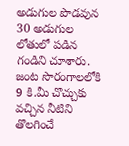అడుగుల పొడవున 30 అడుగుల లోతులో పడిన గండిని చూశారు. జంట సొరంగాలలోకి 9 కి.మీ చొచ్చుకు వచ్చిన నీటిని తొలగించే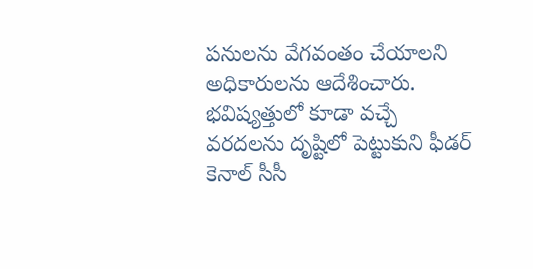పనులను వేగవంతం చేయాలని అధికారులను ఆదేశించారు. భవిష్యత్తులో కూడా వచ్చే వరదలను దృష్టిలో పెట్టుకుని ఫీడర్ కెనాల్ సీసీ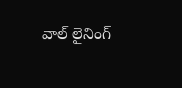వాల్ లైనింగ్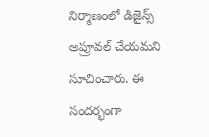నిర్మాణంలో డిజైన్స్ అప్రూవల్ చేయమని సూచించారు. ఈ సందర్భంగా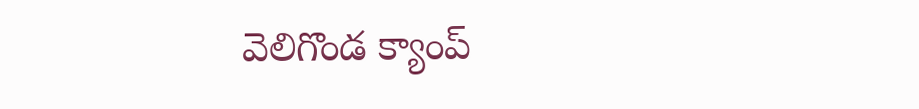వెలిగొండ క్యాంప్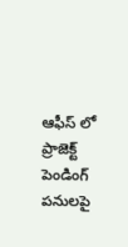ఆఫీస్ లో ప్రాజెక్ట్ పెండింగ్ పనులపై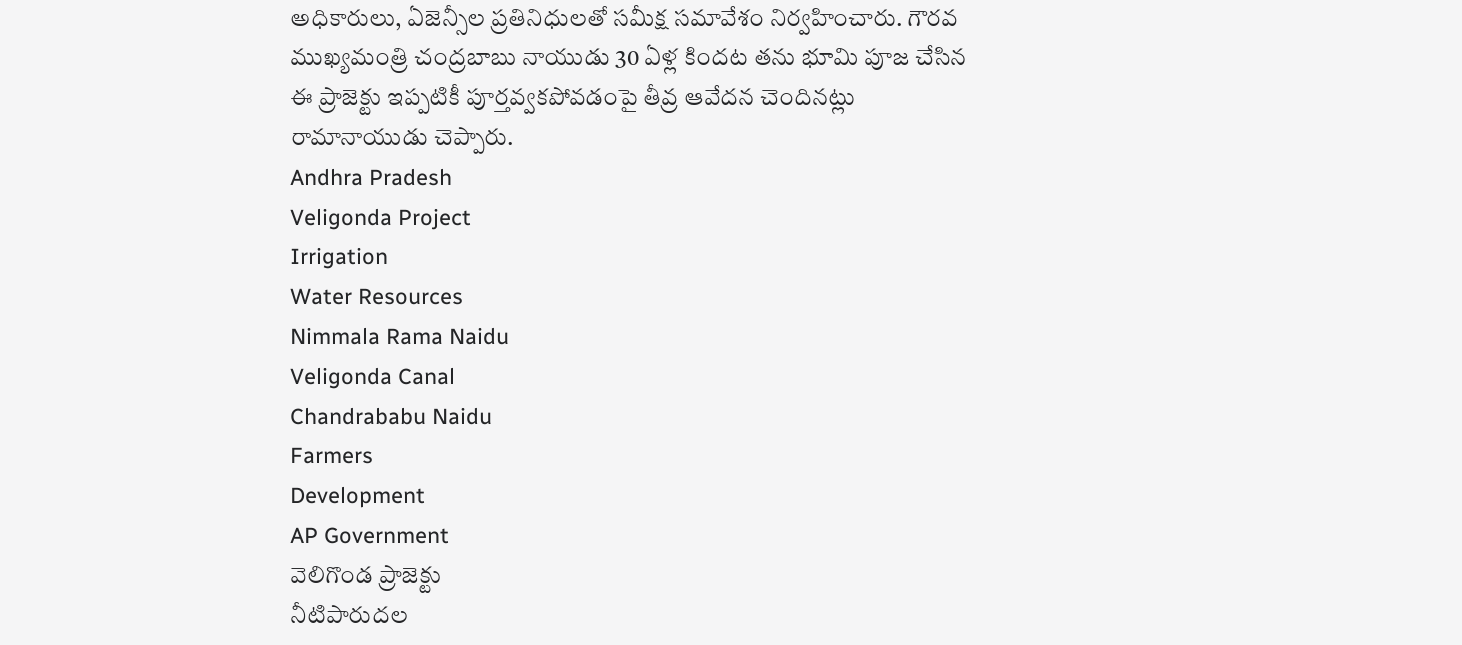అధికారులు, ఏజెన్సీల ప్రతినిధులతో సమీక్ష సమావేశం నిర్వహించారు. గౌరవ ముఖ్యమంత్రి చంద్రబాబు నాయుడు 30 ఏళ్ల కిందట తను భూమి పూజ చేసిన ఈ ప్రాజెక్టు ఇప్పటికీ పూర్తవ్వకపోవడంపై తీవ్ర ఆవేదన చెందినట్లు రామానాయుడు చెప్పారు.
Andhra Pradesh
Veligonda Project
Irrigation
Water Resources
Nimmala Rama Naidu
Veligonda Canal
Chandrababu Naidu
Farmers
Development
AP Government
వెలిగొండ ప్రాజెక్టు
నీటిపారుదల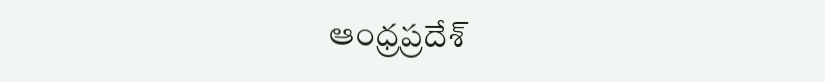ఆంధ్రప్రదేశ్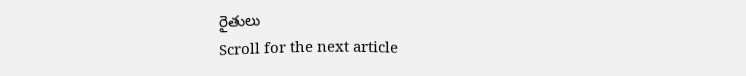రైతులు
Scroll for the next article